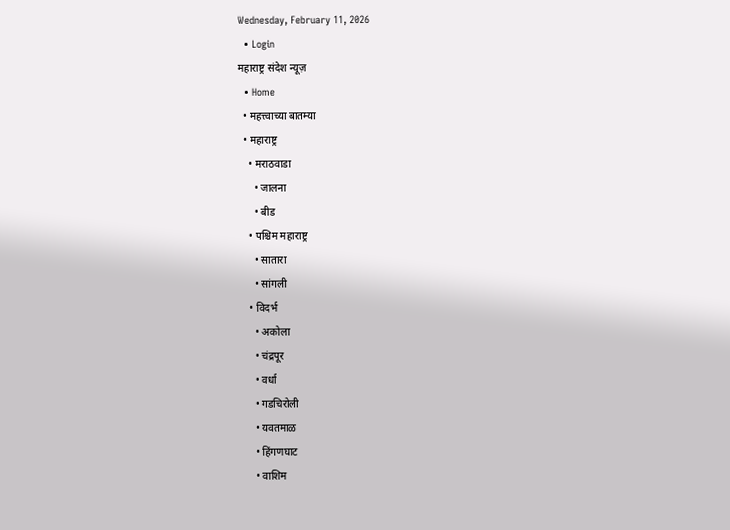Wednesday, February 11, 2026
  • Login
महाराष्ट्र संदेश न्यूज़
  • Home
  • महत्त्वाच्या बातम्या
  • महाराष्ट्र
    • मराठवाडा
      • जालना
      • बीड
    • पश्चिम महाराष्ट्र
      • सातारा
      • सांगली
    • विदर्भ
      • अकोला
      • चंद्रपूर
      • वर्धा
      • गडचिरोली
      • यवतमाळ
      • हिंगणघाट
      • वाशिम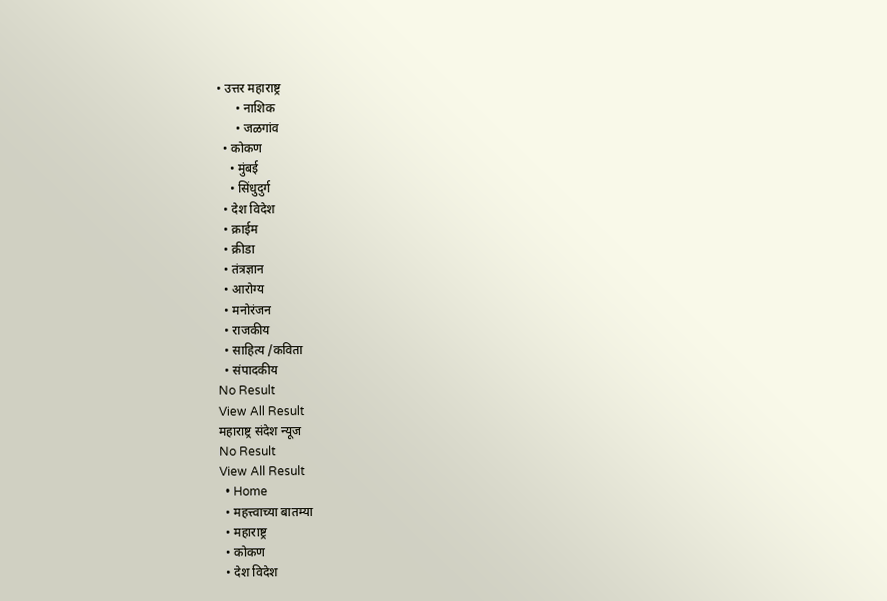• उत्तर महाराष्ट्र
      • नाशिक
      • जळगांव
  • कोकण
    • मुंबई
    • सिंधुदुर्ग
  • देश विदेश
  • क्राईम
  • क्रीडा
  • तंत्रज्ञान
  • आरोग्य
  • मनोरंजन
  • राजकीय
  • साहित्य /कविता
  • संपादकीय
No Result
View All Result
महाराष्ट्र संदेश न्यूज
No Result
View All Result
  • Home
  • महत्त्वाच्या बातम्या
  • महाराष्ट्र
  • कोकण
  • देश विदेश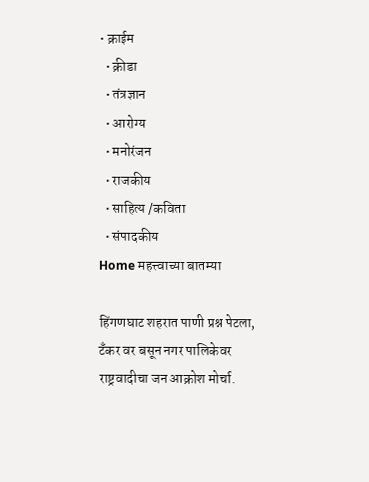• क्राईम
  • क्रीडा
  • तंत्रज्ञान
  • आरोग्य
  • मनोरंजन
  • राजकीय
  • साहित्य /कविता
  • संपादकीय
Home महत्त्वाच्या बातम्या

हिंगणघाट शहरात पाणी प्रश्न पेटला, टँकर वर बसून नगर पालिकेवर राष्ट्रवादीचा जन आक्रोश मोर्चा.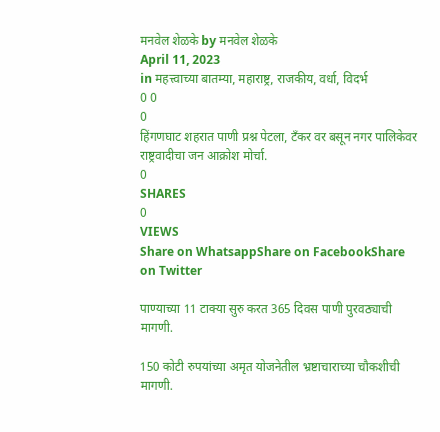मनवेल शेळके by मनवेल शेळके
April 11, 2023
in महत्त्वाच्या बातम्या, महाराष्ट्र, राजकीय, वर्धा, विदर्भ
0 0
0
हिंगणघाट शहरात पाणी प्रश्न पेटला, टँकर वर बसून नगर पालिकेवर राष्ट्रवादीचा जन आक्रोश मोर्चा.
0
SHARES
0
VIEWS
Share on WhatsappShare on FacebookShare on Twitter

पाण्याच्या 11 टाक्या सुरु करत 365 दिवस पाणी पुरवठ्याची मागणी.

150 कोटी रुपयांच्या अमृत योजनेतील भ्रष्टाचाराच्या चौकशीची मागणी.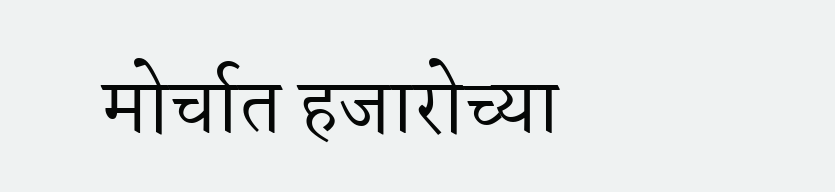मोर्चात हजारोच्या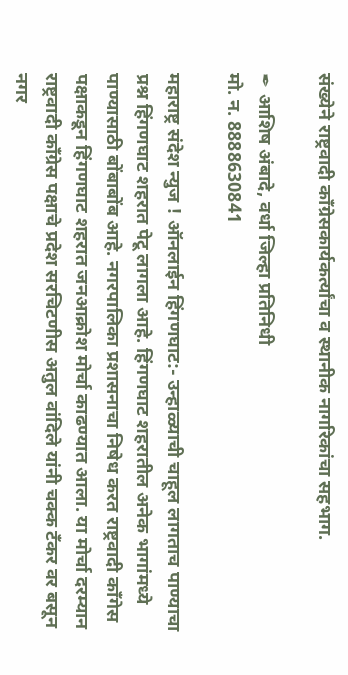संख्येने राष्ट्रवादी काँग्रेसकार्यकर्त्यांचा व स्थानीक नागरिकांचा सहभाग.

✒ आशिष अंबादे, वर्धा जिल्हा प्रतिनिधी
मो. न. 8888630841

महाराष्ट्र संदेश न्युज ! ऑनलाईन हिंगणघाट:- उन्हाळ्याची चाहूल लागताच पाण्याचा प्रश्न हिंगणघाट शहरात पेटू लागला आहे. हिंगणघाट शहरातील अनेक भागांमध्ये पाण्यासाठी बोंबाबोंब आहे. नगरपालिका प्रशासनाचा निषेध करत राष्ट्रवादी काँगेस पक्षाकडून हिंगणघाट शहरात जनआक्रोश मोर्चा काढण्यात आला. या मोर्चा दरम्यान राष्ट्रवादी काँग्रेस पक्षाचे प्रदेश सरचिटणीस अतुल वांदिले यांनी चक्क टँकर वर बसून नगर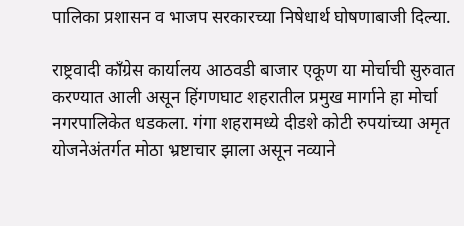पालिका प्रशासन व भाजप सरकारच्या निषेधार्थ घोषणाबाजी दिल्या.

राष्ट्रवादी काँग्रेस कार्यालय आठवडी बाजार एकूण या मोर्चाची सुरुवात करण्यात आली असून हिंगणघाट शहरातील प्रमुख मार्गाने हा मोर्चा नगरपालिकेत धडकला. गंगा शहरामध्ये दीडशे कोटी रुपयांच्या अमृत योजनेअंतर्गत मोठा भ्रष्टाचार झाला असून नव्याने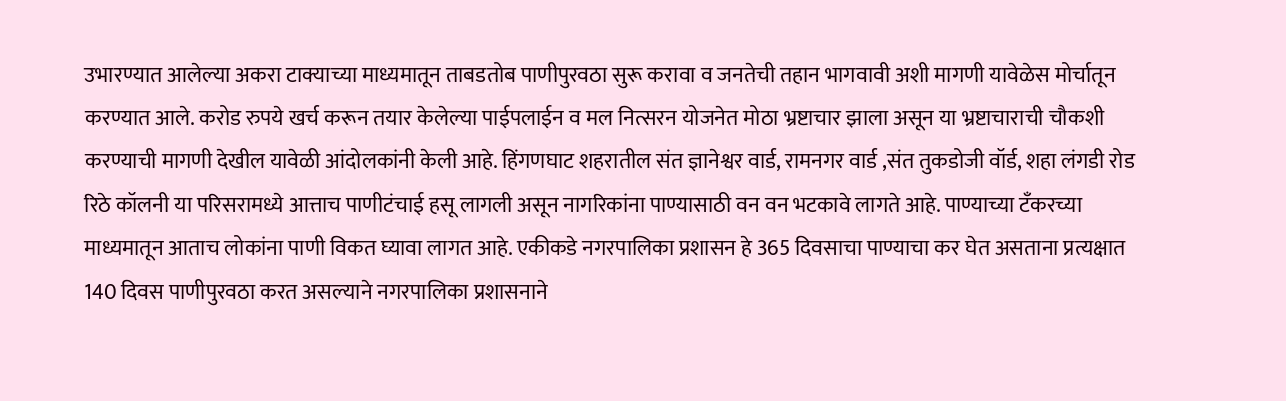उभारण्यात आलेल्या अकरा टाक्याच्या माध्यमातून ताबडतोब पाणीपुरवठा सुरू करावा व जनतेची तहान भागवावी अशी मागणी यावेळेस मोर्चातून करण्यात आले. करोड रुपये खर्च करून तयार केलेल्या पाईपलाईन व मल नित्सरन योजनेत मोठा भ्रष्टाचार झाला असून या भ्रष्टाचाराची चौकशी करण्याची मागणी देखील यावेळी आंदोलकांनी केली आहे. हिंगणघाट शहरातील संत ज्ञानेश्वर वार्ड, रामनगर वार्ड ,संत तुकडोजी वॉर्ड, शहा लंगडी रोड रिठे कॉलनी या परिसरामध्ये आत्ताच पाणीटंचाई हसू लागली असून नागरिकांना पाण्यासाठी वन वन भटकावे लागते आहे. पाण्याच्या टँकरच्या माध्यमातून आताच लोकांना पाणी विकत घ्यावा लागत आहे. एकीकडे नगरपालिका प्रशासन हे 365 दिवसाचा पाण्याचा कर घेत असताना प्रत्यक्षात 140 दिवस पाणीपुरवठा करत असल्याने नगरपालिका प्रशासनाने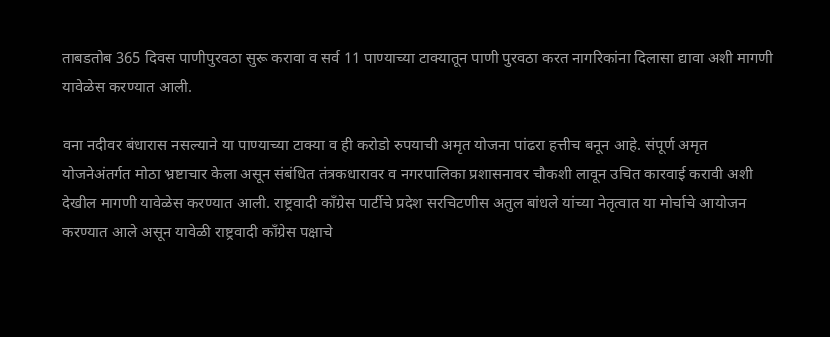ताबडतोब 365 दिवस पाणीपुरवठा सुरू करावा व सर्व 11 पाण्याच्या टाक्यातून पाणी पुरवठा करत नागरिकांना दिलासा द्यावा अशी मागणी यावेळेस करण्यात आली.

वना नदीवर बंधारास नसल्याने या पाण्याच्या टाक्या व ही करोडो रुपयाची अमृत योजना पांढरा हत्तीच बनून आहे. संपूर्ण अमृत योजनेअंतर्गत मोठा भ्रष्टाचार केला असून संबंधित तंत्रकधारावर व नगरपालिका प्रशासनावर चौकशी लावून उचित कारवाई करावी अशी देखील मागणी यावेळेस करण्यात आली. राष्ट्रवादी काँग्रेस पार्टीचे प्रदेश सरचिटणीस अतुल बांधले यांच्या नेतृत्वात या मोर्चाचे आयोजन करण्यात आले असून यावेळी राष्ट्रवादी काँग्रेस पक्षाचे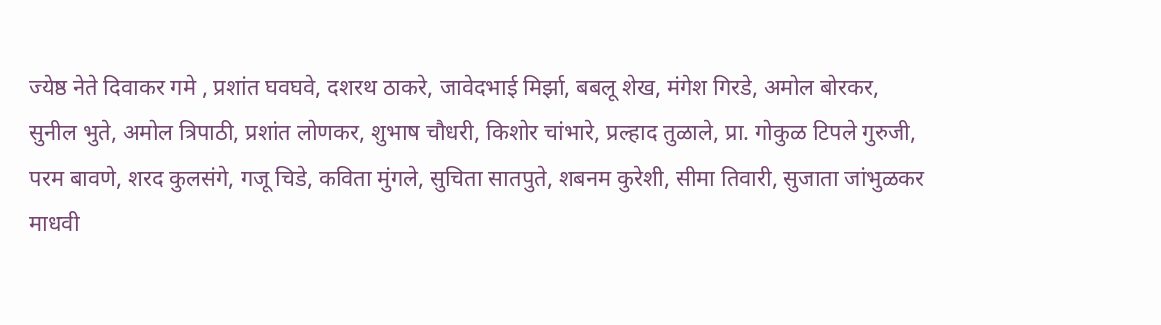ज्येष्ठ नेते दिवाकर गमे , प्रशांत घवघवे, दशरथ ठाकरे, जावेदभाई मिर्झा, बबलू शेख, मंगेश गिरडे, अमोल बोरकर, सुनील भुते, अमोल त्रिपाठी, प्रशांत लोणकर, शुभाष चौधरी, किशोर चांभारे, प्रल्हाद तुळाले, प्रा. गोकुळ टिपले गुरुजी, परम बावणे, शरद कुलसंगे, गजू चिडे, कविता मुंगले, सुचिता सातपुते, शबनम कुरेशी, सीमा तिवारी, सुजाता जांभुळकर माधवी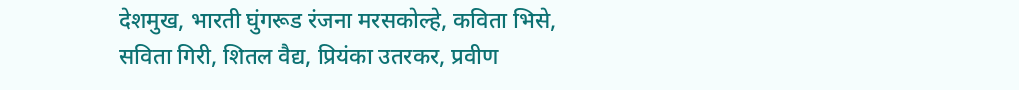देशमुख, भारती घुंगरूड रंजना मरसकोल्हे, कविता भिसे, सविता गिरी, शितल वैद्य, प्रियंका उतरकर, प्रवीण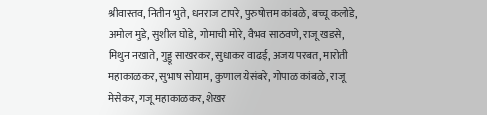श्रीवास्तव, नितीन भुते, धनराज टापरे, पुरुषोत्तम कांबळे, बच्चू कलोडे, अमोल मुडे, सुशील घोडे, गोमाची मोरे, वैभव साठवणे, राजू खडसे, मिथुन नखाते, गुड्डू साखरकर, सुधाकर वाढई, अजय परबत, मारोती महाकाळकर, सुभाष सोयाम, कुणाल येसंबरे, गोपाळ कांबळे, राजू मेसेकर, गजू महाकाळकर, शेखर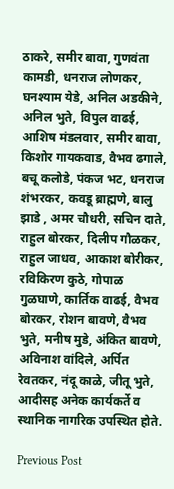ठाकरे, समीर बावा, गुणवंता कामडी, धनराज लोणकर, घनश्याम येडे, अनिल अडकीने, अनिल भुते, विपुल वाढई, आशिष मंडलवार, समीर बावा, किशोर गायकवाड, वैभव ढगाले, बचू कलोडे, पंकज भट, धनराज शंभरकर, कवडू ब्राह्मणे, बालु झाडे , अमर चौधरी, सचिन दाते, राहुल बोरकर, दिलीप गौळकर, राहुल जाधव, आकाश बोरीकर, रविकिरण कुठे, गोपाळ गुळघाणे, कार्तिक वाढई, वैभव बोरकर, रोशन बावणे, वैभव भुते, मनीष मुडे, अंकित बावणे, अविनाश वांदिले, अर्पित रेवतकर, नंदू काळे, जीतू भुते, आदीसह अनेक कार्यकर्ते व स्थानिक नागरिक उपस्थित होते.

Previous Post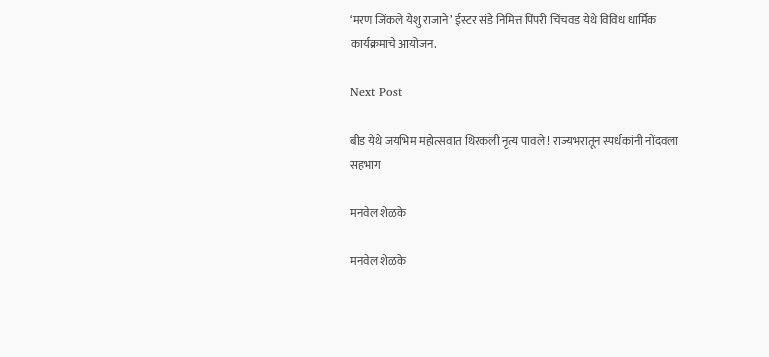‘मरण जिंकले येशु राजाने’ ईस्टर संडे निमित्त पिंपरी चिंचवड येथे विविध धार्मिक कार्यक्रमाचे आयोजन.

Next Post

बीड येथे जयभिम महोत्सवात थिरकली नृत्य पावले ! राज्यभरातून स्पर्धकांनी नोंदवला सहभाग

मनवेल शेळके

मनवेल शेळके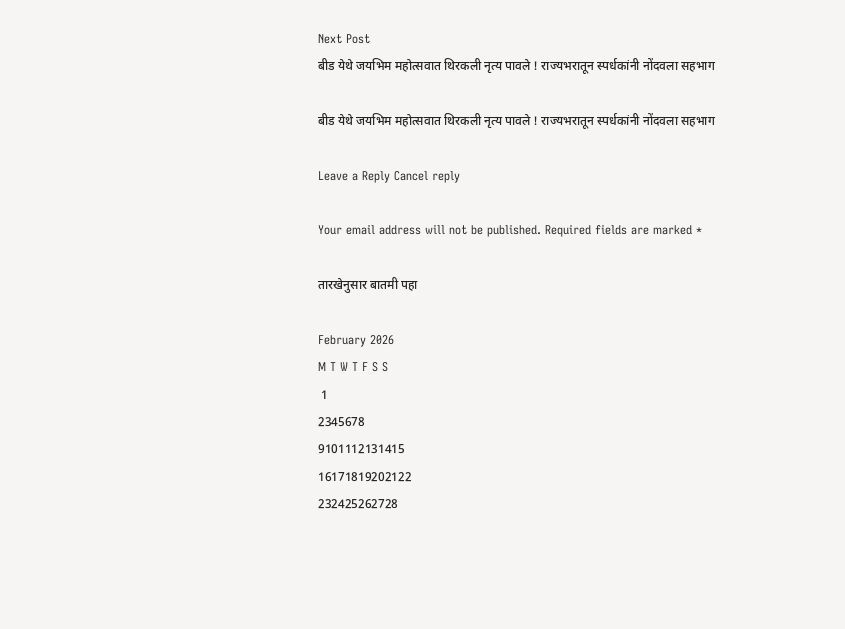Next Post
बीड येथे जयभिम महोत्सवात थिरकली नृत्य पावले ! राज्यभरातून स्पर्धकांनी नोंदवला सहभाग

बीड येथे जयभिम महोत्सवात थिरकली नृत्य पावले ! राज्यभरातून स्पर्धकांनी नोंदवला सहभाग

Leave a Reply Cancel reply

Your email address will not be published. Required fields are marked *

तारखेनुसार बातमी पहा

February 2026
M T W T F S S
 1
2345678
9101112131415
16171819202122
232425262728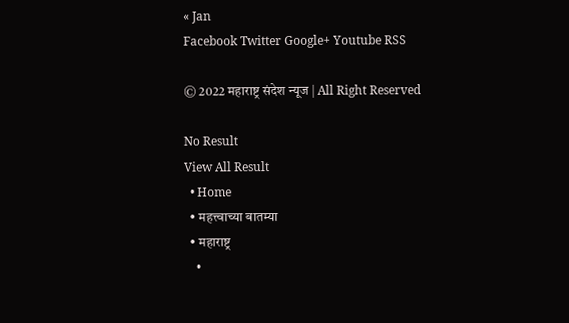« Jan
Facebook Twitter Google+ Youtube RSS

© 2022 महाराष्ट्र संदेश न्यूज | All Right Reserved

No Result
View All Result
  • Home
  • महत्त्वाच्या बातम्या
  • महाराष्ट्र
    •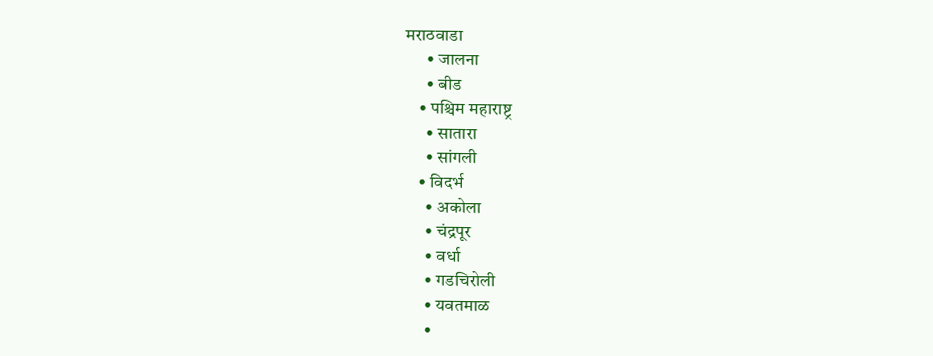मराठवाडा
      • जालना
      • बीड
    • पश्चिम महाराष्ट्र
      • सातारा
      • सांगली
    • विदर्भ
      • अकोला
      • चंद्रपूर
      • वर्धा
      • गडचिरोली
      • यवतमाळ
      •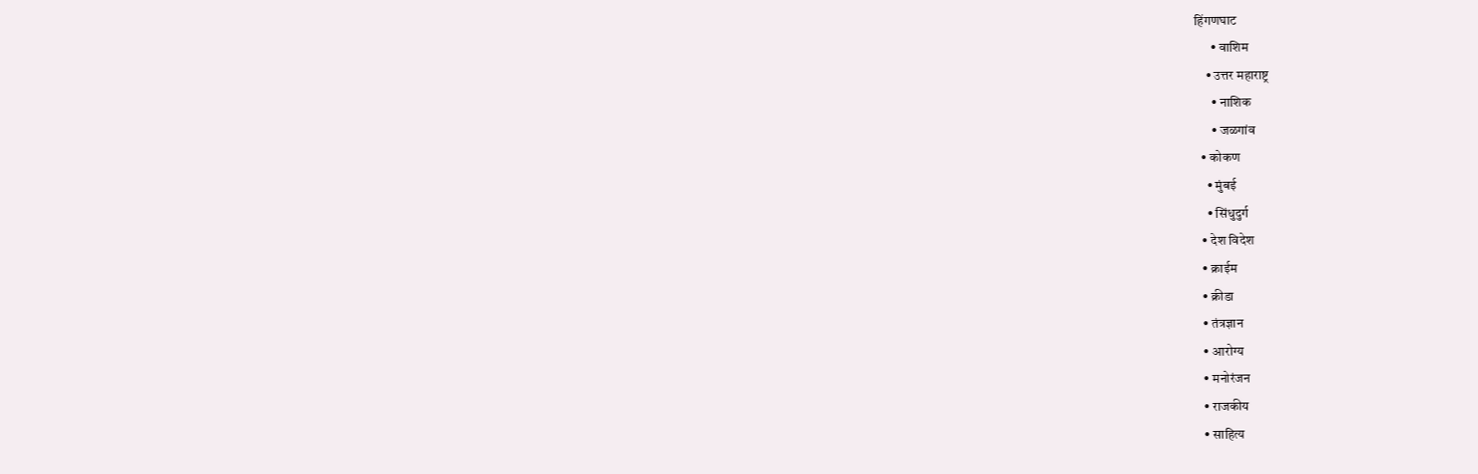हिंगणघाट
      • वाशिम
    • उत्तर महाराष्ट्र
      • नाशिक
      • जळगांव
  • कोकण
    • मुंबई
    • सिंधुदुर्ग
  • देश विदेश
  • क्राईम
  • क्रीडा
  • तंत्रज्ञान
  • आरोग्य
  • मनोरंजन
  • राजकीय
  • साहित्य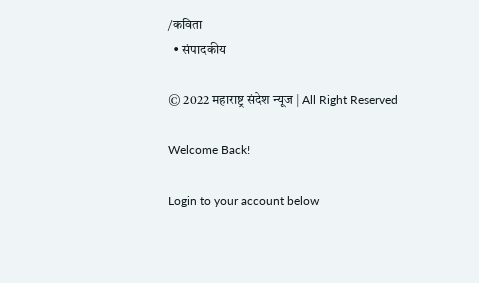/कविता
  • संपादकीय

© 2022 महाराष्ट्र संदेश न्यूज | All Right Reserved

Welcome Back!

Login to your account below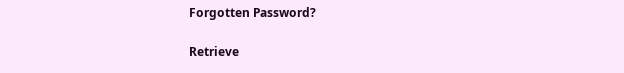Forgotten Password?

Retrieve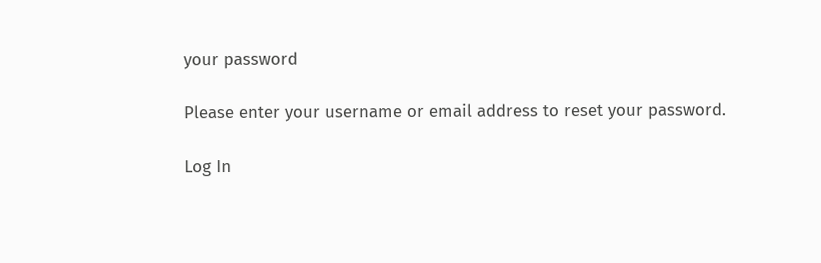your password

Please enter your username or email address to reset your password.

Log In